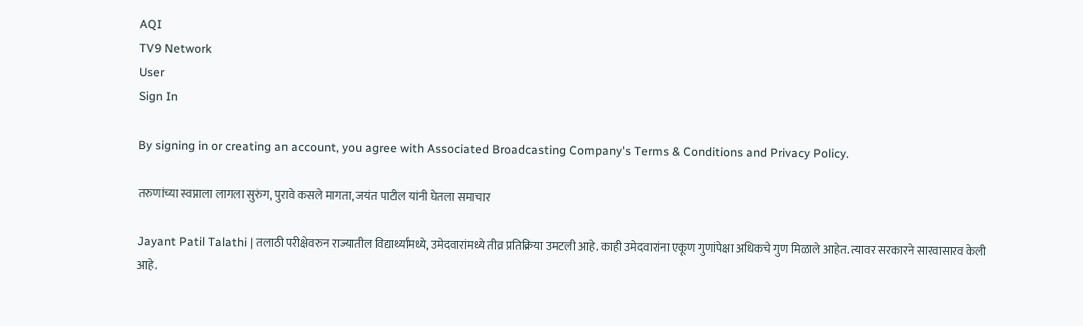AQI
TV9 Network
User
Sign In

By signing in or creating an account, you agree with Associated Broadcasting Company's Terms & Conditions and Privacy Policy.

तरुणांच्या स्वप्नाला लागला सुरुंग, पुरावे कसले मागता, जयंत पाटील यांनी घेतला समाचार

Jayant Patil Talathi | तलाठी परीक्षेवरुन राज्यातील विद्यार्थ्यांमध्ये, उमेदवारांमध्ये तीव्र प्रतिक्रिया उमटली आहे. काही उमेदवारांना एकूण गुणांपेक्षा अधिकचे गुण मिळाले आहेत. त्यावर सरकारने सारवासारव केली आहे.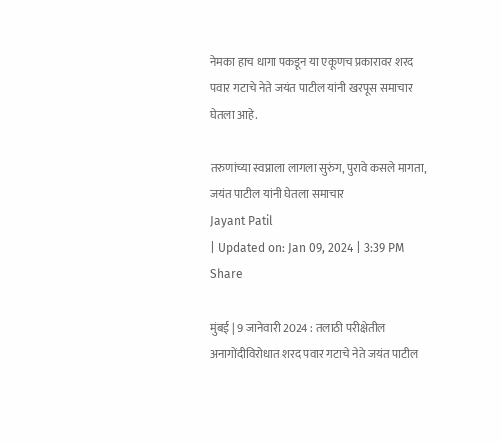नेमका हाच धागा पकडून या एकूणच प्रकारावर शरद पवार गटाचे नेते जयंत पाटील यांनी खरपूस समाचार घेतला आहे.

तरुणांच्या स्वप्नाला लागला सुरुंग, पुरावे कसले मागता, जयंत पाटील यांनी घेतला समाचार
Jayant Patil
| Updated on: Jan 09, 2024 | 3:39 PM
Share

मुंबई | 9 जानेवारी 2024 : तलाठी परीक्षेतील अनागोंदीविरोधात शरद पवार गटाचे नेते जयंत पाटील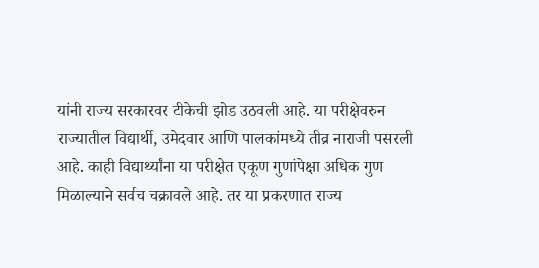यांनी राज्य सरकारवर टीकेची झोड उठवली आहे. या परीक्षेवरुन राज्यातील विद्यार्थी, उमेदवार आणि पालकांमध्ये तीव्र नाराजी पसरली आहे. काही विद्यार्थ्यांना या परीक्षेत एकूण गुणांपेक्षा अधिक गुण मिळाल्याने सर्वच चक्रावले आहे. तर या प्रकरणात राज्य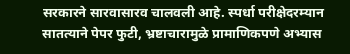सरकारने सारवासारव चालवली आहे. स्पर्धा परीक्षेदरम्यान सातत्याने पेपर फुटी, भ्रष्टाचारामुळे प्रामाणिकपणे अभ्यास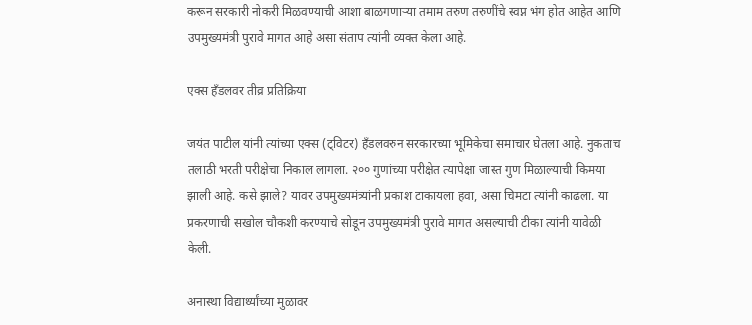करून सरकारी नोकरी मिळवण्याची आशा बाळगणाऱ्या तमाम तरुण तरुणींचे स्वप्न भंग होत आहेत आणि उपमुख्यमंत्री पुरावे मागत आहे असा संताप त्यांनी व्यक्त केला आहे.

एक्स हँडलवर तीव्र प्रतिक्रिया

जयंत पाटील यांनी त्यांच्या एक्स (ट्विटर) हँडलवरुन सरकारच्या भूमिकेचा समाचार घेतला आहे. नुकताच तलाठी भरती परीक्षेचा निकाल लागला. २०० गुणांच्या परीक्षेत त्यापेक्षा जास्त गुण मिळाल्याची किमया झाली आहे. कसे झाले? यावर उपमुख्यमंत्र्यांनी प्रकाश टाकायला हवा, असा चिमटा त्यांनी काढला. या प्रकरणाची सखोल चौकशी करण्याचे सोडून उपमुख्यमंत्री पुरावे मागत असल्याची टीका त्यांनी यावेळी केली.

अनास्था विद्यार्थ्यांच्या मुळावर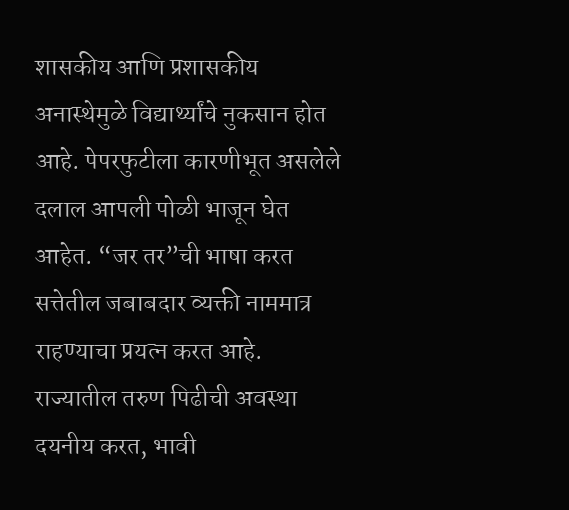शासकीय आणि प्रशासकीय अनास्थेमुळे विद्यार्थ्यांचे नुकसान होत आहे. पेपरफुटीला कारणीभूत असलेले दलाल आपली पोळी भाजून घेत आहेत. “जर तर”ची भाषा करत सत्तेतील जबाबदार व्यक्ती नाममात्र राहण्याचा प्रयत्न करत आहे. राज्यातील तरुण पिढीची अवस्था दयनीय करत, भावी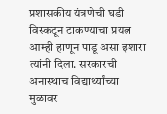प्रशासकीय यंत्रणेची घडी विस्कटून टाकण्याचा प्रयत्न आम्ही हाणून पाडू असा इशारा त्यांनी दिला. सरकारची अनास्थाच विद्यार्थ्यांच्या मुळावर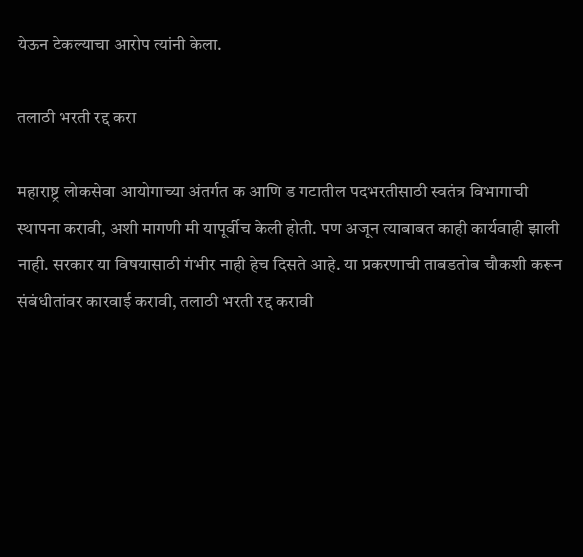येऊन टेकल्याचा आरोप त्यांनी केला.

तलाठी भरती रद्द करा

महाराष्ट्र लोकसेवा आयोगाच्या अंतर्गत क आणि ड गटातील पदभरतीसाठी स्वतंत्र विभागाची स्थापना करावी, अशी मागणी मी यापूर्वीच केली होती. पण अजून त्याबाबत काही कार्यवाही झाली नाही. सरकार या विषयासाठी गंभीर नाही हेच दिसते आहे. या प्रकरणाची ताबडतोब चौकशी करून संबंधीतांवर कारवाई करावी, तलाठी भरती रद्द करावी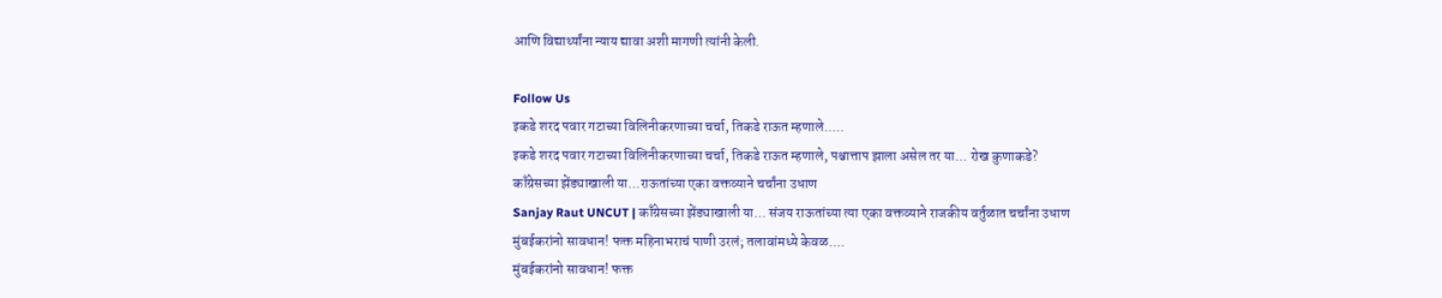आणि विद्यार्थ्यांना न्याय द्यावा अशी मागणी त्यांनी केली.

Follow Us
इकडे शरद पवार गटाच्या विलिनीकरणाच्या चर्चा, तिकडे राऊत म्हणाले.....
इकडे शरद पवार गटाच्या विलिनीकरणाच्या चर्चा, तिकडे राऊत म्हणाले, पश्चात्ताप झाला असेल तर या... रोख कुणाकडे?
काँग्रेसच्या झेंड्याखाली या...राऊतांच्या एका वक्तव्याने चर्चांना उधाण
Sanjay Raut UNCUT | काँग्रेसच्या झेंड्याखाली या... संजय राऊतांच्या त्या एका वक्तव्याने राजकीय वर्तुळात चर्चांना उधाण
मुंबईकरांनो सावधान! फक्त महिनाभराचं पाणी उरलं; तलावांमध्ये केवळ....
मुंबईकरांनो सावधान! फक्त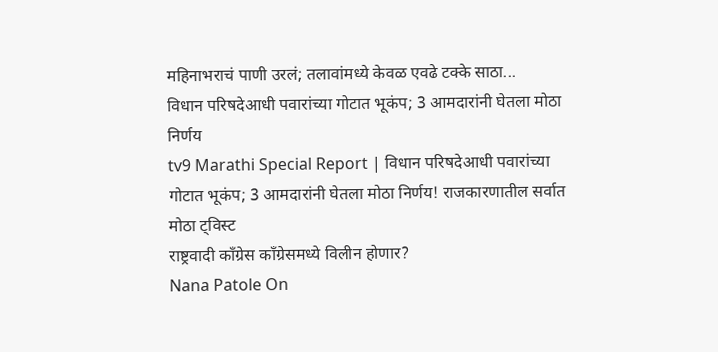महिनाभराचं पाणी उरलं; तलावांमध्ये केवळ एवढे टक्के साठा...
विधान परिषदेआधी पवारांच्या गोटात भूकंप; 3 आमदारांनी घेतला मोठा निर्णय
tv9 Marathi Special Report | विधान परिषदेआधी पवारांच्या गोटात भूकंप; 3 आमदारांनी घेतला मोठा निर्णय! राजकारणातील सर्वात मोठा ट्विस्ट
राष्ट्रवादी काँग्रेस काँग्रेसमध्ये विलीन होणार?
Nana Patole On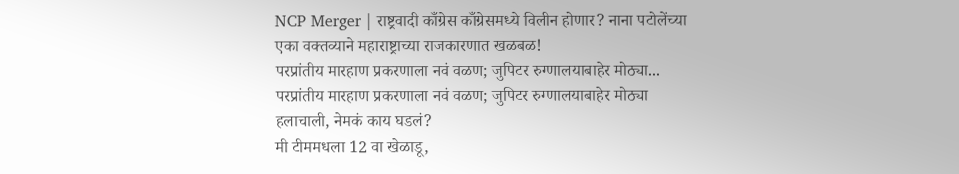NCP Merger | राष्ट्रवादी काँग्रेस काँग्रेसमध्ये विलीन होणार? नाना पटोलेंच्या एका वक्तव्याने महाराष्ट्राच्या राजकारणात खळबळ!
परप्रांतीय मारहाण प्रकरणाला नवं वळण; जुपिटर रुग्णालयाबाहेर मोठ्या...
परप्रांतीय मारहाण प्रकरणाला नवं वळण; जुपिटर रुग्णालयाबाहेर मोठ्या हलाचाली, नेमकं काय घडलं?
मी टीममधला 12 वा खेळाडू,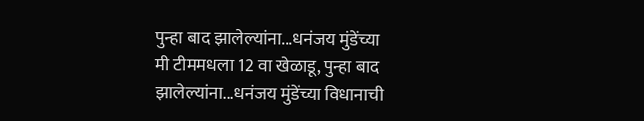पुन्हा बाद झालेल्यांना...धनंजय मुंडेंच्या
मी टीममधला 12 वा खेळाडू, पुन्हा बाद झालेल्यांना...धनंजय मुंडेंच्या विधानाची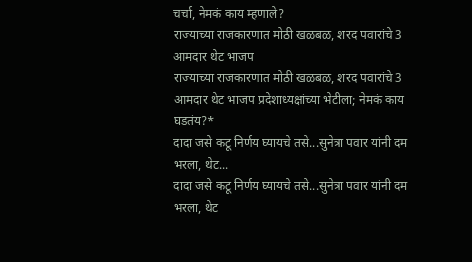चर्चा, नेमकं काय म्हणाले?
राज्याच्या राजकारणात मोठी खळबळ, शरद पवारांचे 3 आमदार थेट भाजप
राज्याच्या राजकारणात मोठी खळबळ, शरद पवारांचे 3 आमदार थेट भाजप प्रदेशाध्यक्षांच्या भेटीला; नेमकं काय घडतंय?*
दादा जसे कटू निर्णय घ्यायचे तसे...सुनेत्रा पवार यांनी दम भरला, थेट...
दादा जसे कटू निर्णय घ्यायचे तसे...सुनेत्रा पवार यांनी दम भरला, थेट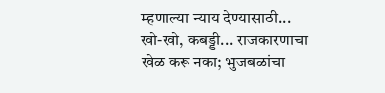म्हणाल्या न्याय देण्यासाठी...
खो-खो, कबड्डी... राजकारणाचा खेळ करू नका; भुजबळांचा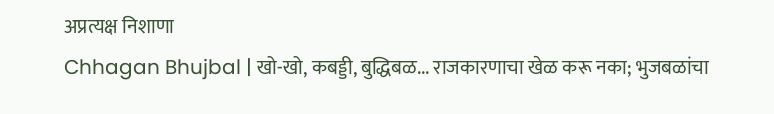अप्रत्यक्ष निशाणा
Chhagan Bhujbal | खो-खो, कबड्डी, बुद्धिबळ... राजकारणाचा खेळ करू नका; भुजबळांचा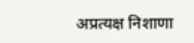अप्रत्यक्ष निशाणा